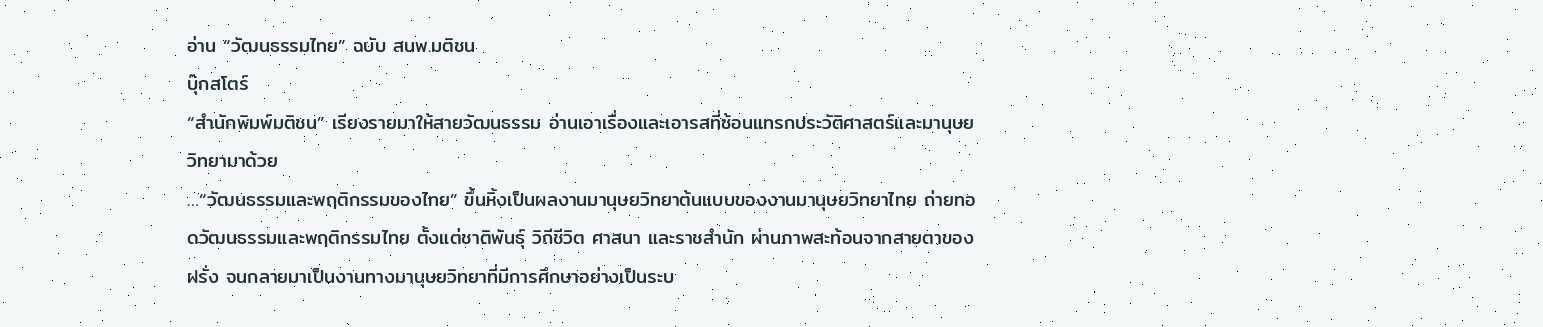อ่าน “วัฒนธรรมไทย” ฉบับ สนพ.มติชน
บุ๊กสโตร์
“สํานักพิมพ์มติชน” เรียงรายมาให้สายวัฒนธรรม อ่านเอาเรื่องและเอารสที่ซ้อนแทรกประวัติศาสตร์และมานุษยวิทยามาด้วย
…“วัฒนธรรมและพฤติกรรมของไทย” ขึ้นหิ้งเป็นผลงานมานุษยวิทยาต้นแบบของงานมานุษยวิทยาไทย ถ่ายทอดวัฒนธรรมและพฤติกรรมไทย ตั้งแต่ชาติพันธุ์ วิถีชีวิต ศาสนา และราชสำนัก ผ่านภาพสะท้อนจากสายตาของฝรั่ง จนกลายมาเป็นงานทางมานุษยวิทยาที่มีการศึกษาอย่างเป็นระบ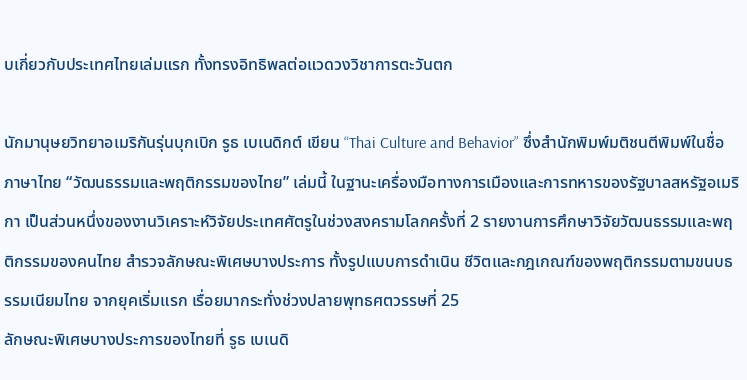บเกี่ยวกับประเทศไทยเล่มแรก ทั้งทรงอิทธิพลต่อแวดวงวิชาการตะวันตก

นักมานุษยวิทยาอเมริกันรุ่นบุกเบิก รูธ เบเนดิกต์ เขียน “Thai Culture and Behavior” ซึ่งสำนักพิมพ์มติชนตีพิมพ์ในชื่อภาษาไทย “วัฒนธรรมและพฤติกรรมของไทย” เล่มนี้ ในฐานะเครื่องมือทางการเมืองและการทหารของรัฐบาลสหรัฐอเมริกา เป็นส่วนหนึ่งของงานวิเคราะห์วิจัยประเทศศัตรูในช่วงสงครามโลกครั้งที่ 2 รายงานการศึกษาวิจัยวัฒนธรรมและพฤติกรรมของคนไทย สำรวจลักษณะพิเศษบางประการ ทั้งรูปแบบการดำเนิน ชีวิตและกฎเกณฑ์ของพฤติกรรมตามขนบธรรมเนียมไทย จากยุคเริ่มแรก เรื่อยมากระทั่งช่วงปลายพุทธศตวรรษที่ 25
ลักษณะพิเศษบางประการของไทยที่ รูธ เบเนดิ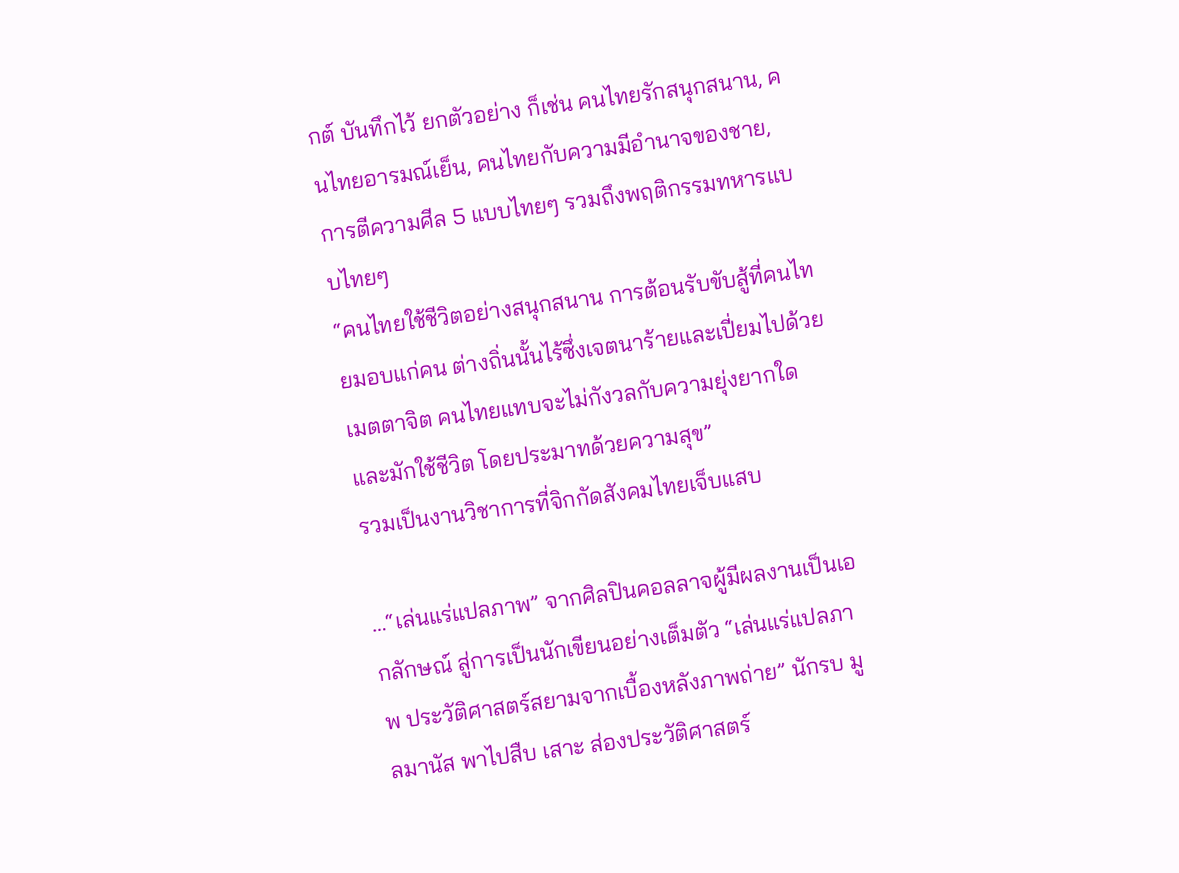กต์ บันทึกไว้ ยกตัวอย่าง ก็เช่น คนไทยรักสนุกสนาน, คนไทยอารมณ์เย็น, คนไทยกับความมีอำนาจของชาย, การตีความศีล 5 แบบไทยๆ รวมถึงพฤติกรรมทหารแบบไทยๆ
“คนไทยใช้ชีวิตอย่างสนุกสนาน การต้อนรับขับสู้ที่คนไทยมอบแก่คน ต่างถิ่นนั้นไร้ซึ่งเจตนาร้ายและเปี่ยมไปด้วยเมตตาจิต คนไทยแทบจะไม่กังวลกับความยุ่งยากใด และมักใช้ชีวิต โดยประมาทด้วยความสุข”
รวมเป็นงานวิชาการที่จิกกัดสังคมไทยเจ็บแสบ

…“เล่นแร่แปลภาพ” จากศิลปินคอลลาจผู้มีผลงานเป็นเอกลักษณ์ สู่การเป็นนักเขียนอย่างเต็มตัว “เล่นแร่แปลภาพ ประวัติศาสตร์สยามจากเบื้องหลังภาพถ่าย” นักรบ มูลมานัส พาไปสืบ เสาะ ส่องประวัติศาสตร์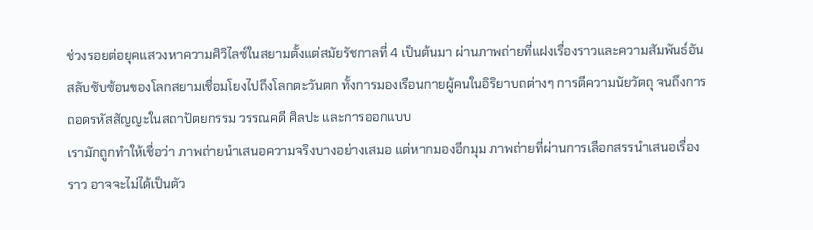ช่วงรอยต่อยุคแสวงหาความศิวิไลซ์ในสยามตั้งแต่สมัยรัชกาลที่ 4 เป็นต้นมา ผ่านภาพถ่ายที่แฝงเรื่องราวและความสัมพันธ์อันสลับซับซ้อนของโลกสยามเชื่อมโยงไปถึงโลกตะวันตก ทั้งการมองเรือนกายผู้คนในอิริยาบถต่างๆ การตีความนัยวัตถุ จนถึงการถอดรหัสสัญญะในสถาปัตยกรรม วรรณคดี ศิลปะ และการออกแบบ
เรามักถูกทำให้เชื่อว่า ภาพถ่ายนำเสนอความจริงบางอย่างเสมอ แต่หากมองอีกมุม ภาพถ่ายที่ผ่านการเลือกสรรนำเสนอเรื่องราว อาจจะไม่ได้เป็นตัว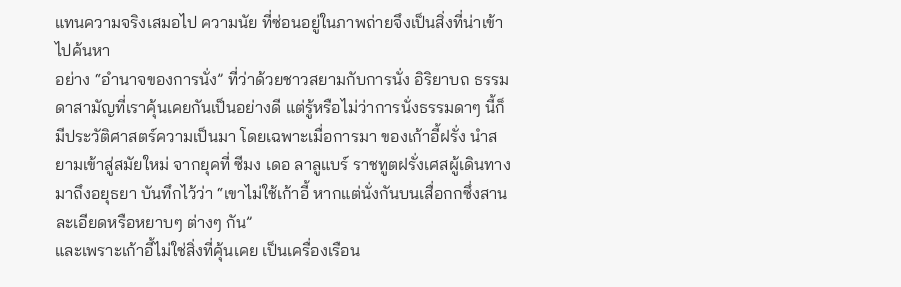แทนความจริงเสมอไป ความนัย ที่ซ่อนอยู่ในภาพถ่ายจึงเป็นสิ่งที่น่าเข้าไปค้นหา
อย่าง “อำนาจของการนั่ง” ที่ว่าด้วยชาวสยามกับการนั่ง อิริยาบถ ธรรมดาสามัญที่เราคุ้นเคยกันเป็นอย่างดี แต่รู้หรือไม่ว่าการนั่งธรรมดาๆ นี้ก็มีประวัติศาสตร์ความเป็นมา โดยเฉพาะเมื่อการมา ของเก้าอี้ฝรั่ง นำสยามเข้าสู่สมัยใหม่ จากยุคที่ ซีมง เดอ ลาลูแบร์ ราชทูตฝรั่งเศสผู้เดินทางมาถึงอยุธยา บันทึกไว้ว่า “เขาไม่ใช้เก้าอี้ หากแต่นั่งกันบนเสื่อกกซึ่งสานละเอียดหรือหยาบๆ ต่างๆ กัน”
และเพราะเก้าอี้ไม่ใช่สิ่งที่คุ้นเคย เป็นเครื่องเรือน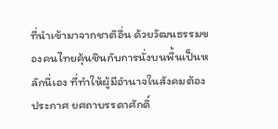ที่นำเข้ามาจากชาติอื่น ด้วยวัฒนธรรมของคนไทยคุ้นชินกับการนั่งบนพื้นเป็นหลักนี่เอง ที่ทำให้ผู้มีอำนาจในสังคมต้องประกาศ ยศถาบรรดาศักดิ์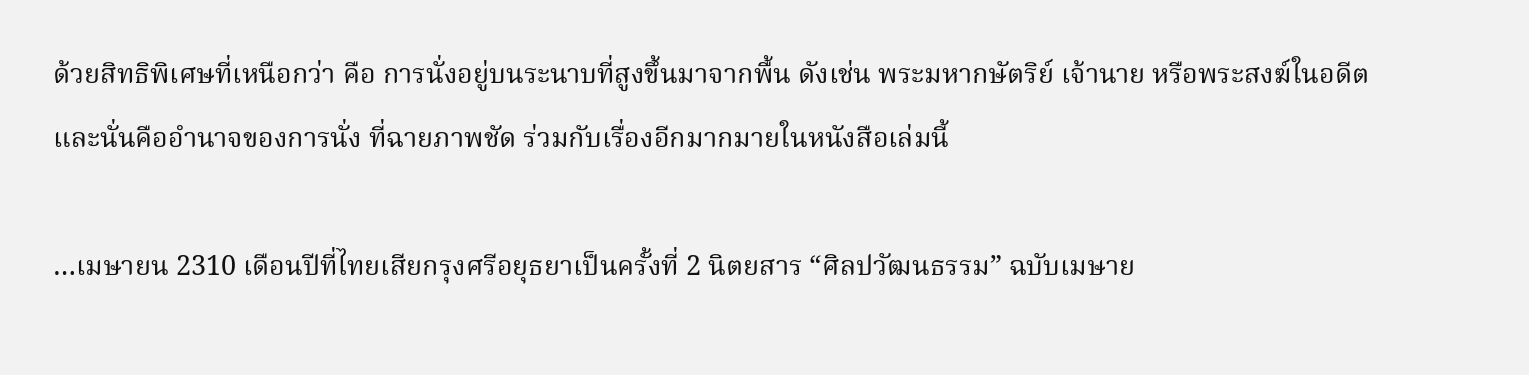ด้วยสิทธิพิเศษที่เหนือกว่า คือ การนั่งอยู่บนระนาบที่สูงขึ้นมาจากพื้น ดังเช่น พระมหากษัตริย์ เจ้านาย หรือพระสงฆ์ในอดีต
และนั่นคืออำนาจของการนั่ง ที่ฉายภาพชัด ร่วมกับเรื่องอีกมากมายในหนังสือเล่มนี้

…เมษายน 2310 เดือนปีที่ไทยเสียกรุงศรีอยุธยาเป็นครั้งที่ 2 นิตยสาร “ศิลปวัฒนธรรม” ฉบับเมษาย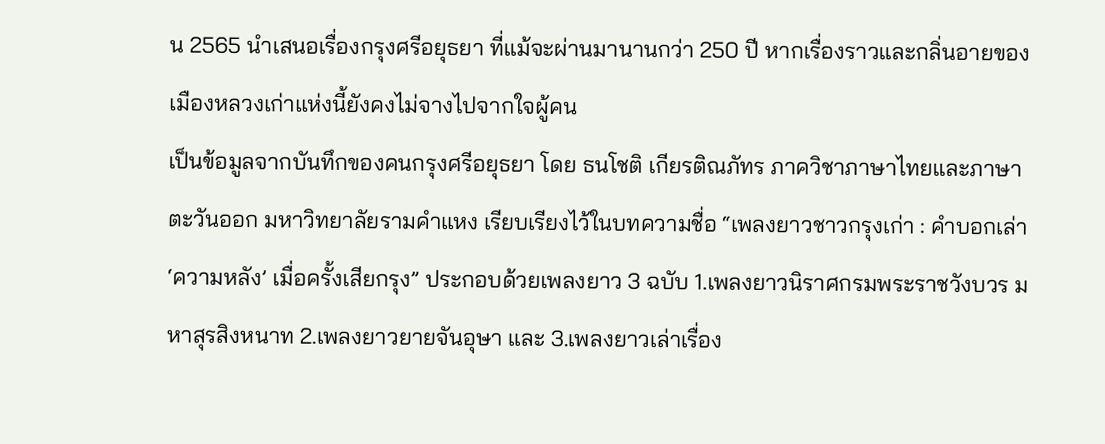น 2565 นำเสนอเรื่องกรุงศรีอยุธยา ที่แม้จะผ่านมานานกว่า 250 ปี หากเรื่องราวและกลิ่นอายของเมืองหลวงเก่าแห่งนี้ยังคงไม่จางไปจากใจผู้คน
เป็นข้อมูลจากบันทึกของคนกรุงศรีอยุธยา โดย ธนโชติ เกียรติณภัทร ภาควิชาภาษาไทยและภาษาตะวันออก มหาวิทยาลัยรามคำแหง เรียบเรียงไว้ในบทความชื่อ “เพลงยาวชาวกรุงเก่า : คำบอกเล่า ‘ความหลัง’ เมื่อครั้งเสียกรุง” ประกอบด้วยเพลงยาว 3 ฉบับ 1.เพลงยาวนิราศกรมพระราชวังบวร มหาสุรสิงหนาท 2.เพลงยาวยายจันอุษา และ 3.เพลงยาวเล่าเรื่อง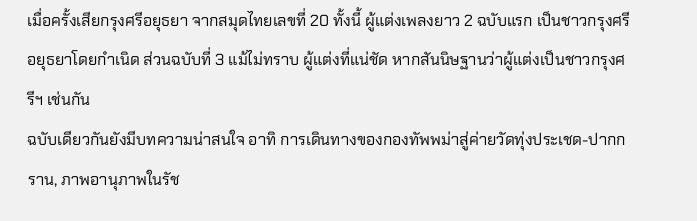เมื่อครั้งเสียกรุงศรีอยุธยา จากสมุดไทยเลขที่ 20 ทั้งนี้ ผู้แต่งเพลงยาว 2 ฉบับแรก เป็นชาวกรุงศรีอยุธยาโดยกำเนิด ส่วนฉบับที่ 3 แม้ไม่ทราบ ผู้แต่งที่แน่ชัด หากสันนิษฐานว่าผู้แต่งเป็นชาวกรุงศรีฯ เช่นกัน
ฉบับเดียวกันยังมีบทความน่าสนใจ อาทิ การเดินทางของกองทัพพม่าสู่ค่ายวัดทุ่งประเชด-ปากกราน, ภาพอานุภาพในรัช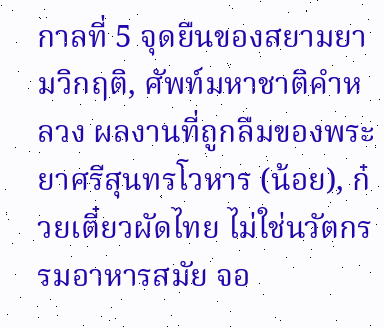กาลที่ 5 จุดยืนของสยามยามวิกฤติ, ศัพท์มหาชาติคำหลวง ผลงานที่ถูกลืมของพระยาศรีสุนทรโวหาร (น้อย), ก๋วยเตี๋ยวผัดไทย ไม่ใช่นวัตกรรมอาหารสมัย จอ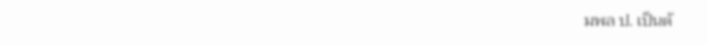มพล ป. เป็นต้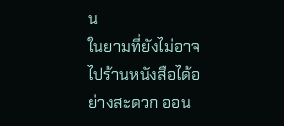น
ในยามที่ยังไม่อาจไปร้านหนังสือได้อย่างสะดวก ออน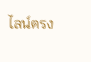ไลน์ตรง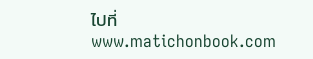ไปที่ www.matichonbook.com